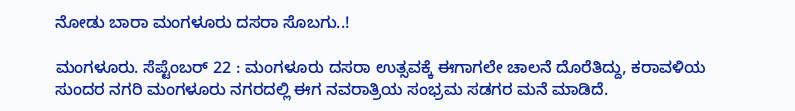ನೋಡು ಬಾರಾ ಮಂಗಳೂರು ದಸರಾ ಸೊಬಗು..!

ಮಂಗಳೂರು. ಸೆಪ್ಟೆಂಬರ್ 22 : ಮಂಗಳೂರು ದಸರಾ ಉತ್ಸವಕ್ಕೆ ಈಗಾಗಲೇ ಚಾಲನೆ ದೊರೆತಿದ್ದು, ಕರಾವಳಿಯ ಸುಂದರ ನಗರಿ ಮಂಗಳೂರು ನಗರದಲ್ಲಿ ಈಗ ನವರಾತ್ರಿಯ ಸಂಭ್ರಮ ಸಡಗರ ಮನೆ ಮಾಡಿದೆ.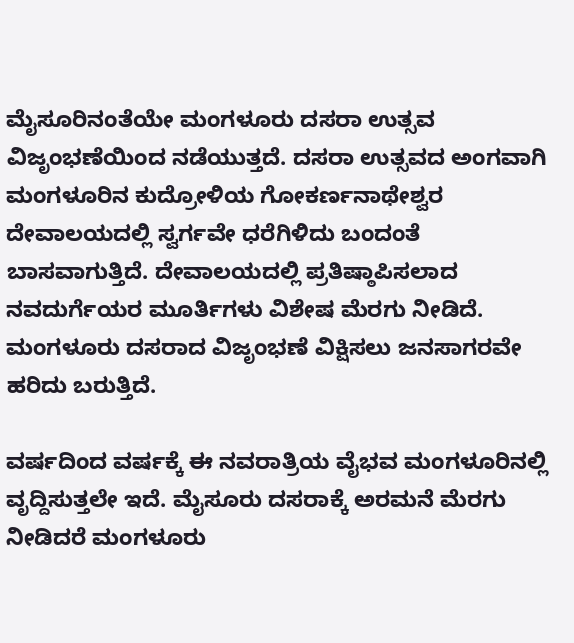ಮೈಸೂರಿನಂತೆಯೇ ಮಂಗಳೂರು ದಸರಾ ಉತ್ಸವ ವಿಜೃಂಭಣೆಯಿಂದ ನಡೆಯುತ್ತದೆ. ದಸರಾ ಉತ್ಸವದ ಅಂಗವಾಗಿ ಮಂಗಳೂರಿನ ಕುದ್ರೋಳಿಯ ಗೋಕರ್ಣನಾಥೇಶ್ವರ ದೇವಾಲಯದಲ್ಲಿ ಸ್ವರ್ಗವೇ ಧರೆಗಿಳಿದು ಬಂದಂತೆ ಬಾಸವಾಗುತ್ತಿದೆ. ದೇವಾಲಯದಲ್ಲಿ ಪ್ರತಿಷ್ಠಾಪಿಸಲಾದ ನವದುರ್ಗೆಯರ ಮೂರ್ತಿಗಳು ವಿಶೇಷ ಮೆರಗು ನೀಡಿದೆ. ಮಂಗಳೂರು ದಸರಾದ ವಿಜೃಂಭಣೆ ವಿಕ್ಷಿಸಲು ಜನಸಾಗರವೇ ಹರಿದು ಬರುತ್ತಿದೆ.

ವರ್ಷದಿಂದ ವರ್ಷಕ್ಕೆ ಈ ನವರಾತ್ರಿಯ ವೈಭವ ಮಂಗಳೂರಿನಲ್ಲಿ ವೃದ್ದಿಸುತ್ತಲೇ ಇದೆ. ಮೈಸೂರು ದಸರಾಕ್ಕೆ ಅರಮನೆ ಮೆರಗು ನೀಡಿದರೆ ಮಂಗಳೂರು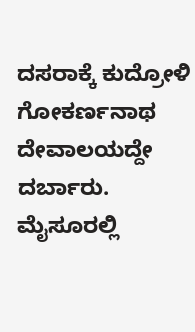ದಸರಾಕ್ಕೆ ಕುದ್ರೋಳಿ ಗೋಕರ್ಣನಾಥ ದೇವಾಲಯದ್ದೇ ದರ್ಬಾರು. ಮೈಸೂರಲ್ಲಿ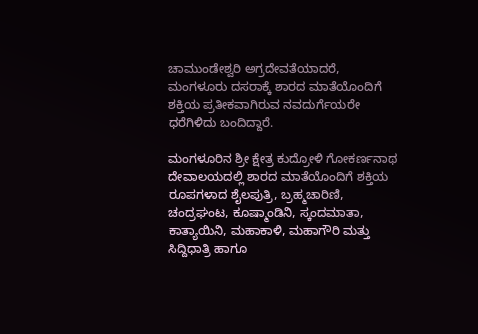ಚಾಮುಂಡೇಶ್ವರಿ ಅಗ್ರದೇವತೆಯಾದರೆ, ಮಂಗಳೂರು ದಸರಾಕ್ಕೆ ಶಾರದ ಮಾತೆಯೊಂದಿಗೆ ಶಕ್ತಿಯ ಪ್ರತೀಕವಾಗಿರುವ ನವದುರ್ಗೆಯರೇ ಧರೆಗಿಳಿದು ಬಂದಿದ್ದಾರೆ.

ಮಂಗಳೂರಿನ ಶ್ರೀ ಕ್ಷೇತ್ರ ಕುದ್ರೋಳಿ ಗೋಕರ್ಣನಾಥ ದೇವಾಲಯದಲ್ಲಿ ಶಾರದ ಮಾತೆಯೊಂದಿಗೆ ಶಕ್ತಿಯ ರೂಪಗಳಾದ ಶೈಲಪುತ್ರಿ, ಬ್ರಹ್ಮಚಾರಿಣಿ, ಚಂದ್ರಘಂಟ, ಕೂಷ್ಮಾಂಡಿನಿ, ಸ್ಕಂದಮಾತಾ, ಕಾತ್ಯಾಯಿನಿ, ಮಹಾಕಾಳಿ, ಮಹಾಗೌರಿ ಮತ್ತು ಸಿದ್ದಿಧಾತ್ರಿ ಹಾಗೂ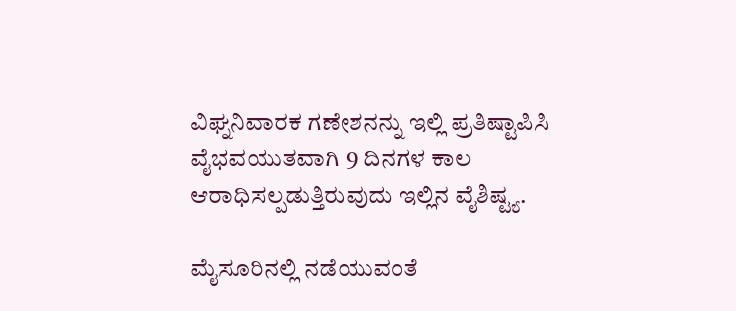ವಿಘ್ನನಿವಾರಕ ಗಣೇಶನನ್ನು ಇಲ್ಲಿ ಪ್ರತಿಷ್ಟಾಪಿಸಿ ವೈಭವಯುತವಾಗಿ 9 ದಿನಗಳ ಕಾಲ ಆರಾಧಿಸಲ್ಪಡುತ್ತಿರುವುದು ಇಲ್ಲಿನ ವೈಶಿಷ್ಟ್ಯ.

ಮೈಸೂರಿನಲ್ಲಿ ನಡೆಯುವಂತೆ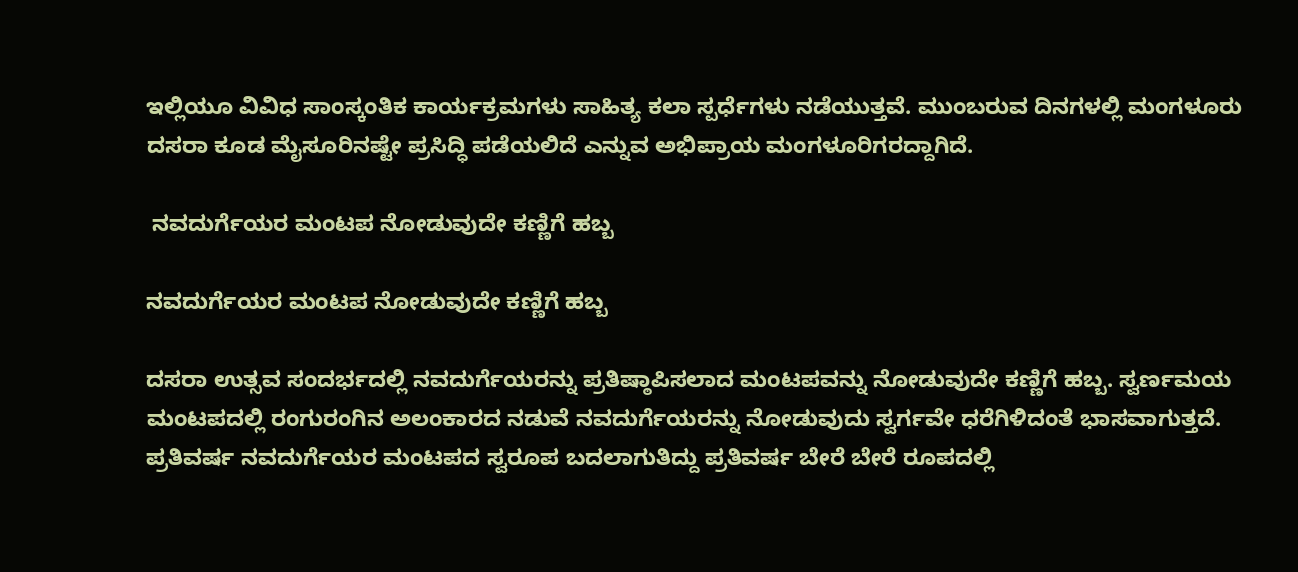ಇಲ್ಲಿಯೂ ವಿವಿಧ ಸಾಂಸ್ಕಂತಿಕ ಕಾರ್ಯಕ್ರಮಗಳು ಸಾಹಿತ್ಯ ಕಲಾ ಸ್ಪರ್ಧೆಗಳು ನಡೆಯುತ್ತವೆ. ಮುಂಬರುವ ದಿನಗಳಲ್ಲಿ ಮಂಗಳೂರು ದಸರಾ ಕೂಡ ಮೈಸೂರಿನಷ್ಟೇ ಪ್ರಸಿದ್ಧಿ ಪಡೆಯಲಿದೆ ಎನ್ನುವ ಅಭಿಪ್ರಾಯ ಮಂಗಳೂರಿಗರದ್ದಾಗಿದೆ.

 ನವದುರ್ಗೆಯರ ಮಂಟಪ ನೋಡುವುದೇ ಕಣ್ಣಿಗೆ ಹಬ್ಬ

ನವದುರ್ಗೆಯರ ಮಂಟಪ ನೋಡುವುದೇ ಕಣ್ಣಿಗೆ ಹಬ್ಬ

ದಸರಾ ಉತ್ಸವ ಸಂದರ್ಭದಲ್ಲಿ ನವದುರ್ಗೆಯರನ್ನು ಪ್ರತಿಷ್ಠಾಪಿಸಲಾದ ಮಂಟಪವನ್ನು ನೋಡುವುದೇ ಕಣ್ಣಿಗೆ ಹಬ್ಬ. ಸ್ವರ್ಣಮಯ ಮಂಟಪದಲ್ಲಿ ರಂಗುರಂಗಿನ ಅಲಂಕಾರದ ನಡುವೆ ನವದುರ್ಗೆಯರನ್ನು ನೋಡುವುದು ಸ್ವರ್ಗವೇ ಧರೆಗಿಳಿದಂತೆ ಭಾಸವಾಗುತ್ತದೆ. ಪ್ರತಿವರ್ಷ ನವದುರ್ಗೆಯರ ಮಂಟಪದ ಸ್ವರೂಪ ಬದಲಾಗುತಿದ್ದು ಪ್ರತಿವರ್ಷ ಬೇರೆ ಬೇರೆ ರೂಪದಲ್ಲಿ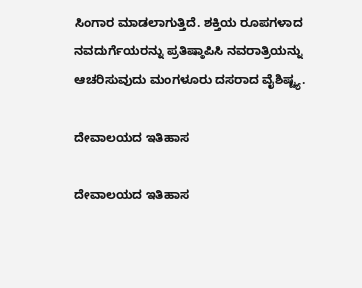ಸಿಂಗಾರ ಮಾಡಲಾಗುತ್ತಿದೆ. ಶಕ್ತಿಯ ರೂಪಗಳಾದ ನವದುರ್ಗೆಯರನ್ನು ಪ್ರತಿಷ್ಠಾಪಿಸಿ ನವರಾತ್ರಿಯನ್ನು ಆಚರಿಸುವುದು ಮಂಗಳೂರು ದಸರಾದ ವೈಶಿಷ್ಟ್ಯ.

ದೇವಾಲಯದ ಇತಿಹಾಸ

ದೇವಾಲಯದ ಇತಿಹಾಸ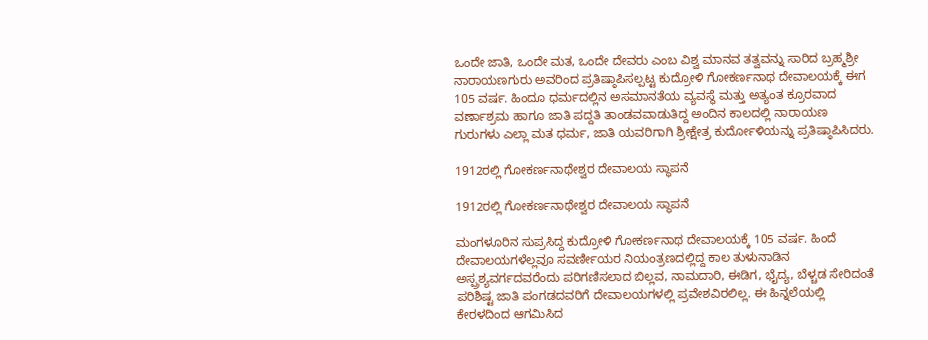ಒಂದೇ ಜಾತಿ, ಒಂದೇ ಮತ, ಒಂದೇ ದೇವರು ಎಂಬ ವಿಶ್ವ ಮಾನವ ತತ್ವವನ್ನು ಸಾರಿದ ಬ್ರಹ್ಮಶ್ರೀ ನಾರಾಯಣಗುರು ಅವರಿಂದ ಪ್ರತಿಷ್ಠಾಪಿಸಲ್ಪಟ್ಟ ಕುದ್ರೋಳಿ ಗೋಕರ್ಣನಾಥ ದೇವಾಲಯಕ್ಕೆ ಈಗ 105 ವರ್ಷ. ಹಿಂದೂ ಧರ್ಮದಲ್ಲಿನ ಅಸಮಾನತೆಯ ವ್ಯವಸ್ಥೆ ಮತ್ತು ಅತ್ಯಂತ ಕ್ರೂರವಾದ ವರ್ಣಾಶ್ರಮ ಹಾಗೂ ಜಾತಿ ಪದ್ದತಿ ತಾಂಡವವಾಡುತಿದ್ದ ಅಂದಿನ ಕಾಲದಲ್ಲಿ ನಾರಾಯಣ ಗುರುಗಳು ಎಲ್ಲಾ ಮತ ಧರ್ಮ, ಜಾತಿ ಯವರಿಗಾಗಿ ಶ್ರೀಕ್ಷೇತ್ರ ಕುರ್ದೋಳಿಯನ್ನು ಪ್ರತಿಷ್ಠಾಪಿಸಿದರು.

1912ರಲ್ಲಿ ಗೋಕರ್ಣನಾಥೇಶ್ವರ ದೇವಾಲಯ ಸ್ಥಾಪನೆ

1912ರಲ್ಲಿ ಗೋಕರ್ಣನಾಥೇಶ್ವರ ದೇವಾಲಯ ಸ್ಥಾಪನೆ

ಮಂಗಳೂರಿನ ಸುಪ್ರಸಿದ್ದ ಕುದ್ರೋಳಿ ಗೋಕರ್ಣನಾಥ ದೇವಾಲಯಕ್ಕೆ 105 ವರ್ಷ. ಹಿಂದೆ ದೇವಾಲಯಗಳೆಲ್ಲವೂ ಸವರ್ಣೀಯರ ನಿಯಂತ್ರಣದಲ್ಲಿದ್ದ ಕಾಲ ತುಳುನಾಡಿನ ಅಸ್ಪ್ರಶ್ಯವರ್ಗದವರೆಂದು ಪರಿಗಣಿಸಲಾದ ಬಿಲ್ಲವ, ನಾಮದಾರಿ, ಈಡಿಗ, ಭೈದ್ಯ, ಬೆಳ್ಚಡ ಸೇರಿದಂತೆ ಪರಿಶಿಷ್ಟ ಜಾತಿ ಪಂಗಡದವರಿಗೆ ದೇವಾಲಯಗಳಲ್ಲಿ ಪ್ರವೇಶವಿರಲಿಲ್ಲ. ಈ ಹಿನ್ನಲೆಯಲ್ಲಿ ಕೇರಳದಿಂದ ಆಗಮಿಸಿದ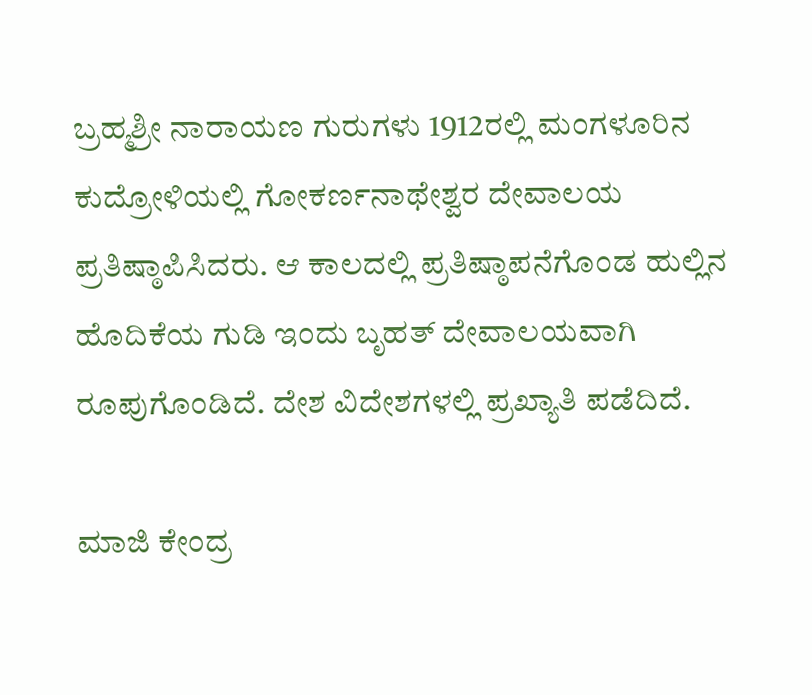ಬ್ರಹ್ಮಶ್ರೀ ನಾರಾಯಣ ಗುರುಗಳು 1912ರಲ್ಲಿ ಮಂಗಳೂರಿನ ಕುದ್ರೋಳಿಯಲ್ಲಿ ಗೋಕರ್ಣನಾಥೇಶ್ವರ ದೇವಾಲಯ ಪ್ರತಿಷ್ಠಾಪಿಸಿದರು. ಆ ಕಾಲದಲ್ಲಿ ಪ್ರತಿಷ್ಠಾಪನೆಗೊಂಡ ಹುಲ್ಲಿನ ಹೊದಿಕೆಯ ಗುಡಿ ಇಂದು ಬೃಹತ್ ದೇವಾಲಯವಾಗಿ ರೂಪುಗೊಂಡಿದೆ. ದೇಶ ವಿದೇಶಗಳಲ್ಲಿ ಪ್ರಖ್ಯಾತಿ ಪಡೆದಿದೆ.

ಮಾಜಿ ಕೇಂದ್ರ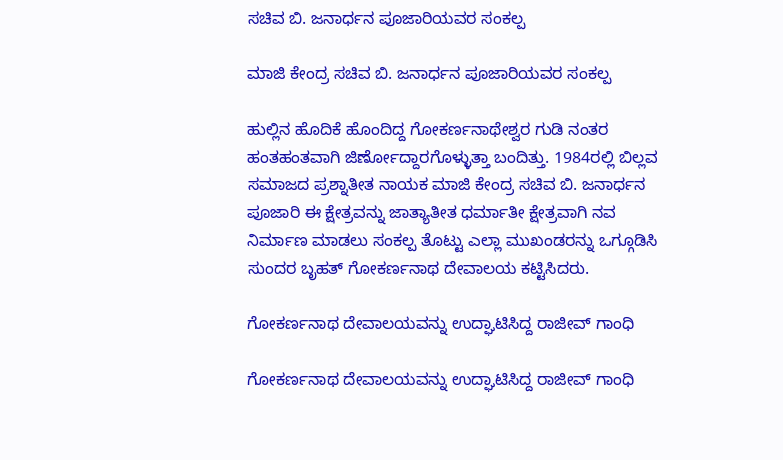ಸಚಿವ ಬಿ. ಜನಾರ್ಧನ ಪೂಜಾರಿಯವರ ಸಂಕಲ್ಪ

ಮಾಜಿ ಕೇಂದ್ರ ಸಚಿವ ಬಿ. ಜನಾರ್ಧನ ಪೂಜಾರಿಯವರ ಸಂಕಲ್ಪ

ಹುಲ್ಲಿನ ಹೊದಿಕೆ ಹೊಂದಿದ್ದ ಗೋಕರ್ಣನಾಥೇಶ್ವರ ಗುಡಿ ನಂತರ ಹಂತಹಂತವಾಗಿ ಜಿರ್ಣೋದ್ದಾರಗೊಳ್ಳುತ್ತಾ ಬಂದಿತ್ತು. 1984ರಲ್ಲಿ ಬಿಲ್ಲವ ಸಮಾಜದ ಪ್ರಶ್ನಾತೀತ ನಾಯಕ ಮಾಜಿ ಕೇಂದ್ರ ಸಚಿವ ಬಿ. ಜನಾರ್ಧನ ಪೂಜಾರಿ ಈ ಕ್ಷೇತ್ರವನ್ನು ಜಾತ್ಯಾತೀತ ಧರ್ಮಾತೀ ಕ್ಷೇತ್ರವಾಗಿ ನವ ನಿರ್ಮಾಣ ಮಾಡಲು ಸಂಕಲ್ಪ ತೊಟ್ಟು ಎಲ್ಲಾ ಮುಖಂಡರನ್ನು ಒಗ್ಗೂಡಿಸಿ ಸುಂದರ ಬೃಹತ್ ಗೋಕರ್ಣನಾಥ ದೇವಾಲಯ ಕಟ್ಟಿಸಿದರು.

ಗೋಕರ್ಣನಾಥ ದೇವಾಲಯವನ್ನು ಉದ್ಘಾಟಿಸಿದ್ದ ರಾಜೀವ್ ಗಾಂಧಿ

ಗೋಕರ್ಣನಾಥ ದೇವಾಲಯವನ್ನು ಉದ್ಘಾಟಿಸಿದ್ದ ರಾಜೀವ್ ಗಾಂಧಿ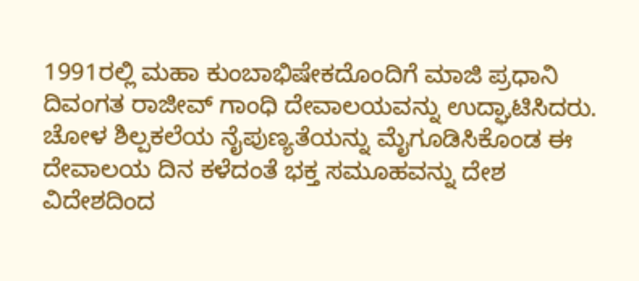1991ರಲ್ಲಿ ಮಹಾ ಕುಂಬಾಭಿಷೇಕದೊಂದಿಗೆ ಮಾಜಿ ಪ್ರಧಾನಿ ದಿವಂಗತ ರಾಜೀವ್ ಗಾಂಧಿ ದೇವಾಲಯವನ್ನು ಉದ್ಘಾಟಿಸಿದರು. ಚೋಳ ಶಿಲ್ಪಕಲೆಯ ನೈಪುಣ್ಯತೆಯನ್ನು ಮೈಗೂಡಿಸಿಕೊಂಡ ಈ ದೇವಾಲಯ ದಿನ ಕಳೆದಂತೆ ಭಕ್ತ ಸಮೂಹವನ್ನು ದೇಶ ವಿದೇಶದಿಂದ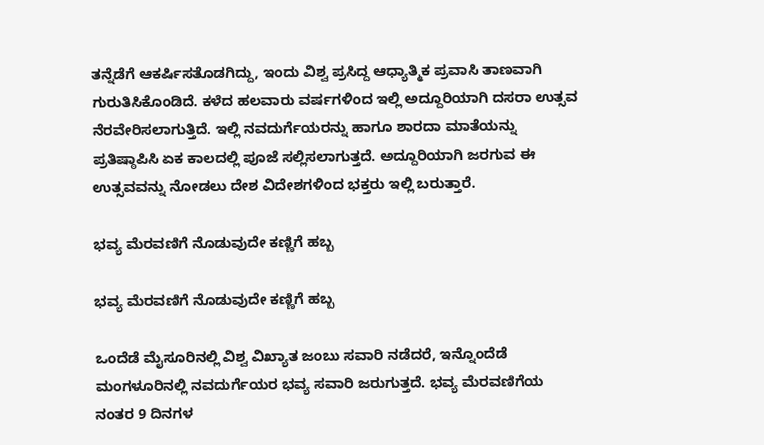ತನ್ನೆಡೆಗೆ ಆಕರ್ಷಿಸತೊಡಗಿದ್ದು, ಇಂದು ವಿಶ್ವ ಪ್ರಸಿದ್ದ ಆಧ್ಯಾತ್ಮಿಕ ಪ್ರವಾಸಿ ತಾಣವಾಗಿ ಗುರುತಿಸಿಕೊಂಡಿದೆ. ಕಳೆದ ಹಲವಾರು ವರ್ಷಗಳಿಂದ ಇಲ್ಲಿ ಅದ್ದೂರಿಯಾಗಿ ದಸರಾ ಉತ್ಸವ ನೆರವೇರಿಸಲಾಗುತ್ತಿದೆ. ಇಲ್ಲಿ ನವದುರ್ಗೆಯರನ್ನು ಹಾಗೂ ಶಾರದಾ ಮಾತೆಯನ್ನು ಪ್ರತಿಷ್ಠಾಪಿಸಿ ಏಕ ಕಾಲದಲ್ಲಿ ಪೂಜೆ ಸಲ್ಲಿಸಲಾಗುತ್ತದೆ. ಅದ್ದೂರಿಯಾಗಿ ಜರಗುವ ಈ ಉತ್ಸವವನ್ನು ನೋಡಲು ದೇಶ ವಿದೇಶಗಳಿಂದ ಭಕ್ತರು ಇಲ್ಲಿ ಬರುತ್ತಾರೆ.

ಭವ್ಯ ಮೆರವಣಿಗೆ ನೊಡುವುದೇ ಕಣ್ಣಿಗೆ ಹಬ್ಬ

ಭವ್ಯ ಮೆರವಣಿಗೆ ನೊಡುವುದೇ ಕಣ್ಣಿಗೆ ಹಬ್ಬ

ಒಂದೆಡೆ ಮೈಸೂರಿನಲ್ಲಿ ವಿಶ್ವ ವಿಖ್ಯಾತ ಜಂಬು ಸವಾರಿ ನಡೆದರೆ, ಇನ್ನೊಂದೆಡೆ ಮಂಗಳೂರಿನಲ್ಲಿ ನವದುರ್ಗೆಯರ ಭವ್ಯ ಸವಾರಿ ಜರುಗುತ್ತದೆ. ಭವ್ಯ ಮೆರವಣಿಗೆಯ ನಂತರ 9 ದಿನಗಳ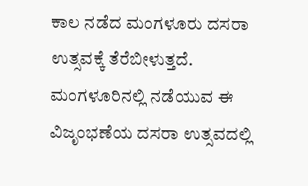ಕಾಲ ನಡೆದ ಮಂಗಳೂರು ದಸರಾ ಉತ್ಸವಕ್ಕೆ ತೆರೆಬೀಳುತ್ತದೆ. ಮಂಗಳೂರಿನಲ್ಲಿ ನಡೆಯುವ ಈ ವಿಜೃಂಭಣೆಯ ದಸರಾ ಉತ್ಸವದಲ್ಲಿ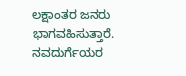ಲಕ್ಷಾಂತರ ಜನರು ಭಾಗವಹಿಸುತ್ತಾರೆ. ನವದುರ್ಗೆಯರ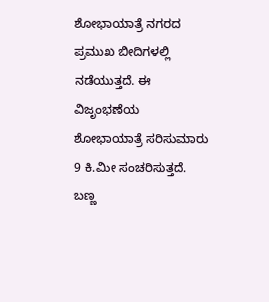ಶೋಭಾಯಾತ್ರೆ ನಗರದ ಪ್ರಮುಖ ಬೀದಿಗಳಲ್ಲಿ ನಡೆಯುತ್ತದೆ. ಈ ವಿಜೃಂಭಣೆಯ ಶೋಭಾಯಾತ್ರೆ ಸರಿಸುಮಾರು 9 ಕಿ.ಮೀ ಸಂಚರಿಸುತ್ತದೆ. ಬಣ್ಣ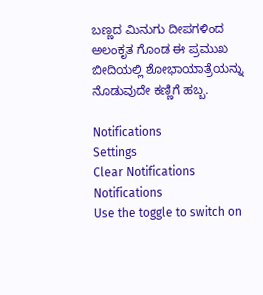ಬಣ್ಣದ ಮಿನುಗು ದೀಪಗಳಿಂದ ಅಲಂಕೃತ ಗೊಂಡ ಈ ಪ್ರಮುಖ ಬೀದಿಯಲ್ಲಿ ಶೋಭಾಯಾತ್ರೆಯನ್ನು ನೊಡುವುದೇ ಕಣ್ಣಿಗೆ ಹಬ್ಬ.

Notifications
Settings
Clear Notifications
Notifications
Use the toggle to switch on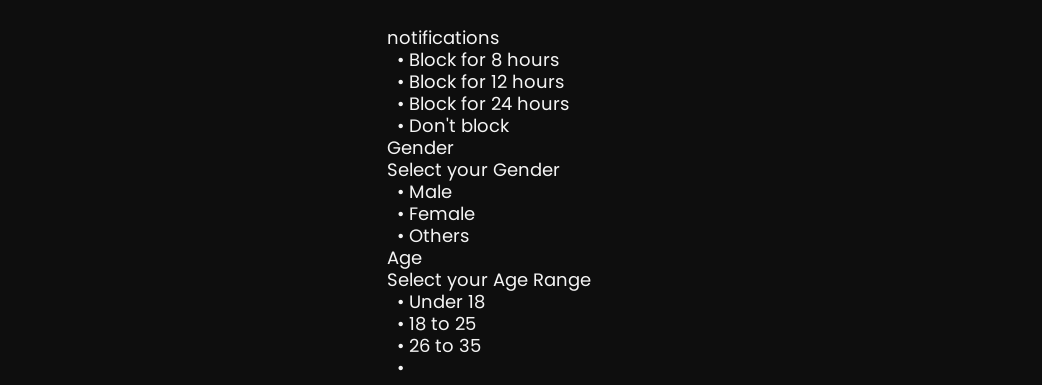notifications
  • Block for 8 hours
  • Block for 12 hours
  • Block for 24 hours
  • Don't block
Gender
Select your Gender
  • Male
  • Female
  • Others
Age
Select your Age Range
  • Under 18
  • 18 to 25
  • 26 to 35
  •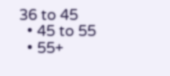36 to 45
  • 45 to 55
  • 55+